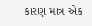કારણ માત્ર એક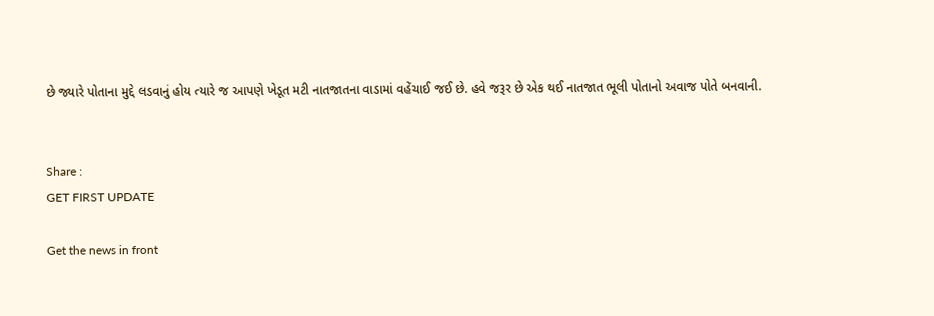છે જ્યારે પોતાના મુદ્દે લડવાનું હોય ત્યારે જ આપણે ખેડૂત મટી નાતજાતના વાડામાં વહેંચાઈ જઈ છે. હવે જરૂર છે એક થઈ નાતજાત ભૂલી પોતાનો અવાજ પોતે બનવાની.


Share :
GET FIRST UPDATE

Get the news in front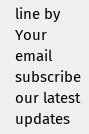line by Your email subscribe our latest updates